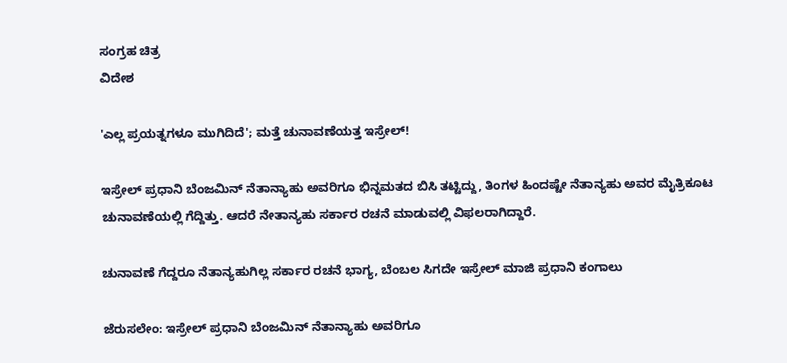ಸಂಗ್ರಹ ಚಿತ್ರ
ವಿದೇಶ

'ಎಲ್ಲ ಪ್ರಯತ್ನಗಳೂ ಮುಗಿದಿದೆ'; ಮತ್ತೆ ಚುನಾವಣೆಯತ್ತ ಇಸ್ರೇಲ್!

ಇಸ್ರೇಲ್ ಪ್ರಧಾನಿ ಬೆಂಜಮಿನ್ ನೆತಾನ್ಯಾಹು ಅವರಿಗೂ ಭಿನ್ನಮತದ ಬಿಸಿ ತಟ್ಟಿದ್ದು, ತಿಂಗಳ ಹಿಂದಷ್ಟೇ ನೆತಾನ್ಯಹು ಅವರ ಮೈತ್ರಿಕೂಟ ಚುನಾವಣೆಯಲ್ಲಿ ಗೆದ್ದಿತ್ತು. ಆದರೆ ನೇತಾನ್ಯಹು ಸರ್ಕಾರ ರಚನೆ ಮಾಡುವಲ್ಲಿ ವಿಫಲರಾಗಿದ್ದಾರೆ.

ಚುನಾವಣೆ ಗೆದ್ದರೂ ನೆತಾನ್ಯಹುಗಿಲ್ಲ ಸರ್ಕಾರ ರಚನೆ ಭಾಗ್ಯ, ಬೆಂಬಲ ಸಿಗದೇ ಇಸ್ರೇಲ್ ಮಾಜಿ ಪ್ರಧಾನಿ ಕಂಗಾಲು

ಜೆರುಸಲೇಂ: ಇಸ್ರೇಲ್ ಪ್ರಧಾನಿ ಬೆಂಜಮಿನ್ ನೆತಾನ್ಯಾಹು ಅವರಿಗೂ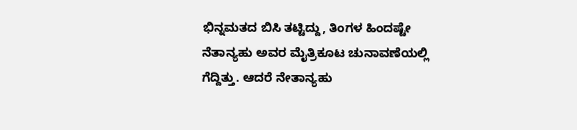ಭಿನ್ನಮತದ ಬಿಸಿ ತಟ್ಟಿದ್ದು, ತಿಂಗಳ ಹಿಂದಷ್ಟೇ ನೆತಾನ್ಯಹು ಅವರ ಮೈತ್ರಿಕೂಟ ಚುನಾವಣೆಯಲ್ಲಿ ಗೆದ್ದಿತ್ತು. ಆದರೆ ನೇತಾನ್ಯಹು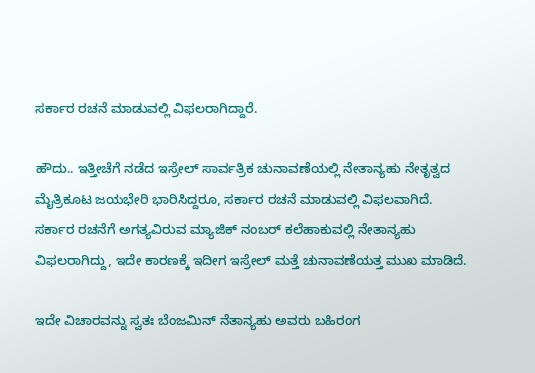ಸರ್ಕಾರ ರಚನೆ ಮಾಡುವಲ್ಲಿ ವಿಫಲರಾಗಿದ್ದಾರೆ.

ಹೌದು.. ಇತ್ತೀಚೆಗೆ ನಡೆದ ಇಸ್ರೇಲ್ ಸಾರ್ವತ್ರಿಕ ಚುನಾವಣೆಯಲ್ಲಿ ನೇತಾನ್ಯಹು ನೇತೃತ್ವದ ಮೈತ್ರಿಕೂಟ ಜಯಭೇರಿ ಭಾರಿಸಿದ್ದರೂ, ಸರ್ಕಾರ ರಚನೆ ಮಾಡುವಲ್ಲಿ ವಿಫಲವಾಗಿದೆ. ಸರ್ಕಾರ ರಚನೆಗೆ ಅಗತ್ಯವಿರುವ ಮ್ಯಾಜಿಕ್ ನಂಬರ್ ಕಲೆಹಾಕುವಲ್ಲಿ ನೇತಾನ್ಯಹು ವಿಫಲರಾಗಿದ್ದು, ಇದೇ ಕಾರಣಕ್ಕೆ ಇದೀಗ ಇಸ್ರೇಲ್ ಮತ್ತೆ ಚುನಾವಣೆಯತ್ತ ಮುಖ ಮಾಡಿದೆ.

ಇದೇ ವಿಚಾರವನ್ನು ಸ್ವತಃ ಬೆಂಜಮಿನ್ ನೆತಾನ್ಯಹು ಅವರು ಬಹಿರಂಗ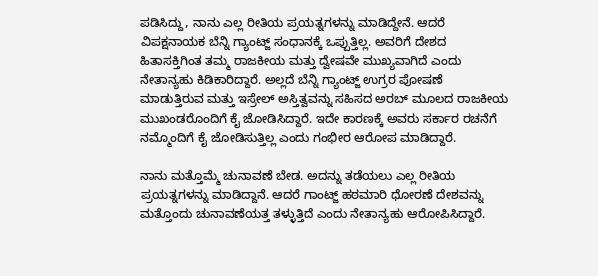ಪಡಿಸಿದ್ದು, ನಾನು ಎಲ್ಲ ರೀತಿಯ ಪ್ರಯತ್ನಗಳನ್ನು ಮಾಡಿದ್ದೇನೆ. ಆದರೆ ವಿಪಕ್ಷನಾಯಕ ಬೆನ್ನಿ ಗ್ಯಾಂಟ್ಜ್ ಸಂಧಾನಕ್ಕೆ ಒಪ್ಪುತ್ತಿಲ್ಲ. ಅವರಿಗೆ ದೇಶದ ಹಿತಾಸಕ್ತಿಗಿಂತ ತಮ್ಮ ರಾಜಕೀಯ ಮತ್ತು ದ್ವೇಷವೇ ಮುಖ್ಯವಾಗಿದೆ ಎಂದು ನೇತಾನ್ಯಹು ಕಿಡಿಕಾರಿದ್ದಾರೆ. ಅಲ್ಲದೆ ಬೆನ್ನಿ ಗ್ಯಾಂಟ್ಜ್ ಉಗ್ರರ ಪೋಷಣೆ ಮಾಡುತ್ತಿರುವ ಮತ್ತು ಇಸ್ರೇಲ್ ಅಸ್ತಿತ್ವವನ್ನು ಸಹಿಸದ ಅರಬ್ ಮೂಲದ ರಾಜಕೀಯ ಮುಖಂಡರೊಂದಿಗೆ ಕೈ ಜೋಡಿಸಿದ್ದಾರೆ. ಇದೇ ಕಾರಣಕ್ಕೆ ಅವರು ಸರ್ಕಾರ ರಚನೆಗೆ ನಮ್ಮೊಂದಿಗೆ ಕೈ ಜೋಡಿಸುತ್ತಿಲ್ಲ ಎಂದು ಗಂಭೀರ ಆರೋಪ ಮಾಡಿದ್ದಾರೆ.

ನಾನು ಮತ್ತೊಮ್ಮೆ ಚುನಾವಣೆ ಬೇಡ. ಅದನ್ನು ತಡೆಯಲು ಎಲ್ಲ ರೀತಿಯ ಪ್ರಯತ್ನಗಳನ್ನು ಮಾಡಿದ್ದಾನೆ. ಆದರೆ ಗಾಂಟ್ಜ್ ಹಠಮಾರಿ ಧೋರಣೆ ದೇಶವನ್ನು ಮತ್ತೊಂದು ಚುನಾವಣೆಯತ್ತ ತಳ್ಳುತ್ತಿದೆ ಎಂದು ನೇತಾನ್ಯಹು ಆರೋಪಿಸಿದ್ದಾರೆ.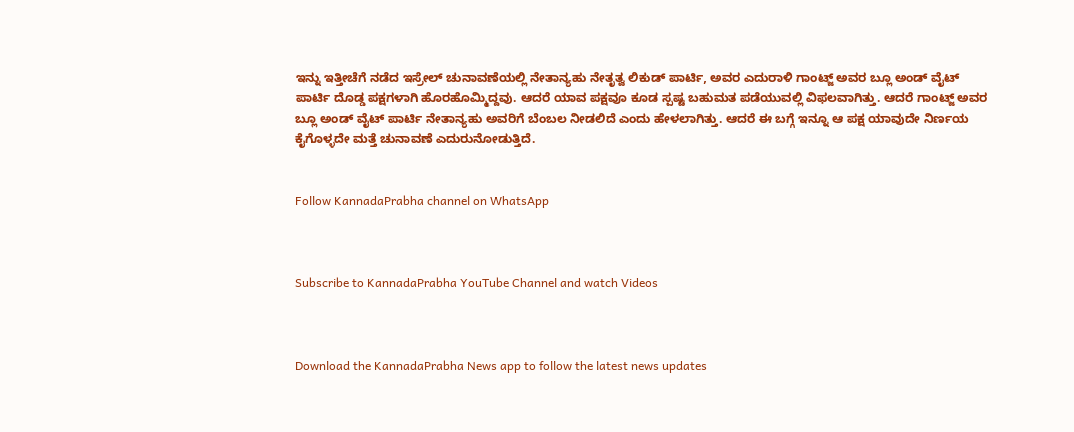ಇನ್ನು ಇತ್ತೀಚೆಗೆ ನಡೆದ ಇಸ್ರೇಲ್ ಚುನಾವಣೆಯಲ್ಲಿ ನೇತಾನ್ಯಹು ನೇತೃತ್ವ ಲಿಕುಡ್ ಪಾರ್ಟಿ, ಅವರ ಎದುರಾಳಿ ಗಾಂಟ್ಜ್ ಅವರ ಬ್ಲೂ ಅಂಡ್ ವೈಟ್ ಪಾರ್ಟಿ ದೊಡ್ಡ ಪಕ್ಷಗಳಾಗಿ ಹೊರಹೊಮ್ಮಿದ್ದವು. ಆದರೆ ಯಾವ ಪಕ್ಷವೂ ಕೂಡ ಸ್ಪಷ್ಟ ಬಹುಮತ ಪಡೆಯುವಲ್ಲಿ ವಿಫಲವಾಗಿತ್ತು. ಆದರೆ ಗಾಂಟ್ಜ್ ಅವರ ಬ್ಲೂ ಅಂಡ್ ವೈಟ್ ಪಾರ್ಟಿ ನೇತಾನ್ಯಹು ಅವರಿಗೆ ಬೆಂಬಲ ನೀಡಲಿದೆ ಎಂದು ಹೇಳಲಾಗಿತ್ತು. ಆದರೆ ಈ ಬಗ್ಗೆ ಇನ್ನೂ ಆ ಪಕ್ಷ ಯಾವುದೇ ನಿರ್ಣಯ ಕೈಗೊಳ್ಳದೇ ಮತ್ತೆ ಚುನಾವಣೆ ಎದುರುನೋಡುತ್ತಿದೆ.


Follow KannadaPrabha channel on WhatsApp



Subscribe to KannadaPrabha YouTube Channel and watch Videos



Download the KannadaPrabha News app to follow the latest news updates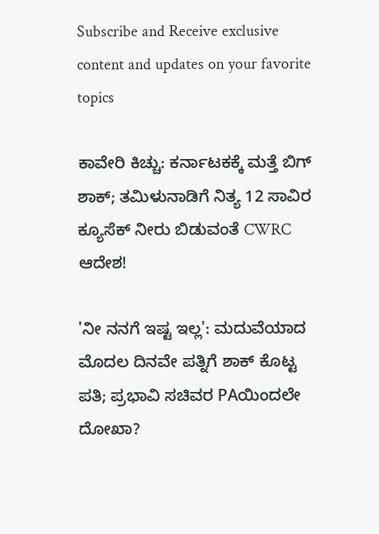Subscribe and Receive exclusive content and updates on your favorite topics

ಕಾವೇರಿ ಕಿಚ್ಚು: ಕರ್ನಾಟಕಕ್ಕೆ ಮತ್ತೆ ಬಿಗ್ ಶಾಕ್‌; ತಮಿಳುನಾಡಿಗೆ ನಿತ್ಯ 12 ಸಾವಿರ ಕ್ಯೂಸೆಕ್ ನೀರು ಬಿಡುವಂತೆ CWRC ಆದೇಶ!

'ನೀ ನನಗೆ ಇಷ್ಟ ಇಲ್ಲ': ಮದುವೆಯಾದ ಮೊದಲ ದಿನವೇ ಪತ್ನಿಗೆ ಶಾಕ್ ಕೊಟ್ಟ ಪತಿ; ಪ್ರಭಾವಿ ಸಚಿವರ PAಯಿಂದಲೇ ದೋಖಾ?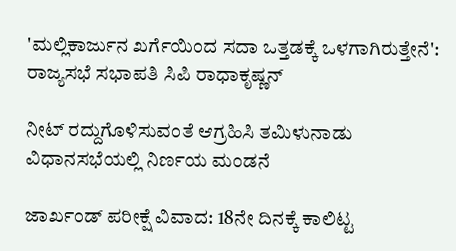'ಮಲ್ಲಿಕಾರ್ಜುನ ಖರ್ಗೆಯಿಂದ ಸದಾ ಒತ್ತಡಕ್ಕೆ ಒಳಗಾಗಿರುತ್ತೇನೆ': ರಾಜ್ಯಸಭೆ ಸಭಾಪತಿ ಸಿಪಿ ರಾಧಾಕೃಷ್ಣನ್

ನೀಟ್ ರದ್ದುಗೊಳಿಸುವಂತೆ ಆಗ್ರಹಿಸಿ ತಮಿಳುನಾಡು ವಿಧಾನಸಭೆಯಲ್ಲಿ ನಿರ್ಣಯ ಮಂಡನೆ

ಜಾರ್ಖಂಡ್‌ ಪರೀಕ್ಷೆ ವಿವಾದ: 18ನೇ ದಿನಕ್ಕೆ ಕಾಲಿಟ್ಟ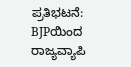ಪ್ರತಿಭಟನೆ: BJPಯಿಂದ ರಾಜ್ಯವ್ಯಾಪಿ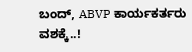ಬಂದ್, ABVP ಕಾರ್ಯಕರ್ತರು ವಶಕ್ಕೆ..!